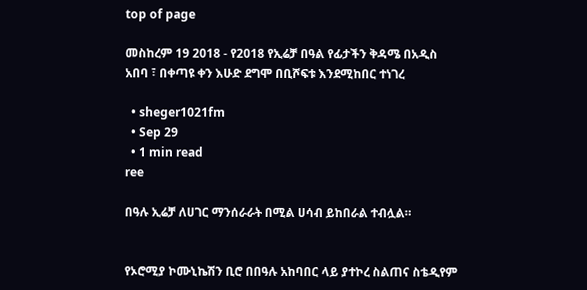top of page

መስከረም 19 2018 - የ2018 የኢሬቻ በዓል የፊታችን ቅዳሜ በአዲስ አበባ ፣ በቀጣዩ ቀን እሁድ ደግሞ በቢሾፍቱ እንደሚከበር ተነገረ

  • sheger1021fm
  • Sep 29
  • 1 min read
ree

በዓሉ ኢሬቻ ለሀገር ማንሰራራት በሚል ሀሳብ ይከበራል ተብሏል።


የኦሮሚያ ኮሙኒኬሽን ቢሮ በበዓሉ አከባበር ላይ ያተኮረ ስልጠና ስቴዲየም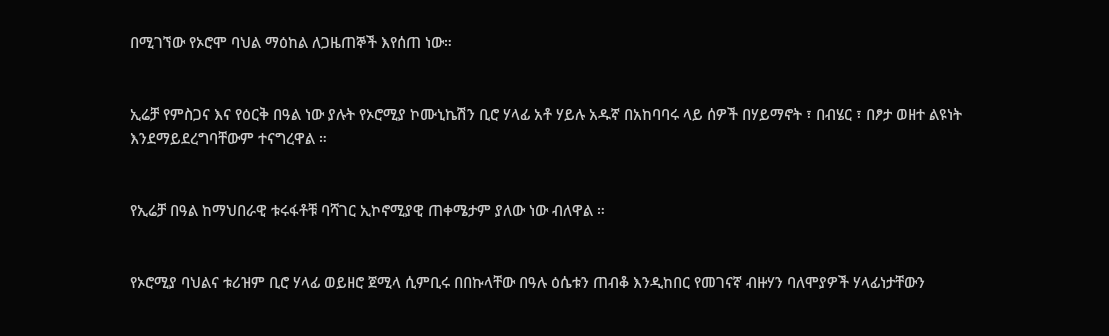በሚገኘው የኦሮሞ ባህል ማዕከል ለጋዜጠኞች እየሰጠ ነው።


ኢሬቻ የምስጋና እና የዕርቅ በዓል ነው ያሉት የኦሮሚያ ኮሙኒኬሽን ቢሮ ሃላፊ አቶ ሃይሉ አዱኛ በአከባባሩ ላይ ሰዎች በሃይማኖት ፣ በብሄር ፣ በፆታ ወዘተ ልዩነት እንደማይደረግባቸውም ተናግረዋል ።


የኢሬቻ በዓል ከማህበራዊ ቱሩፋቶቹ ባሻገር ኢኮኖሚያዊ ጠቀሜታም ያለው ነው ብለዋል ።


የኦሮሚያ ባህልና ቱሪዝም ቢሮ ሃላፊ ወይዘሮ ጀሚላ ሲምቢሩ በበኩላቸው በዓሉ ዕሴቱን ጠብቆ እንዲከበር የመገናኛ ብዙሃን ባለሞያዎች ሃላፊነታቸውን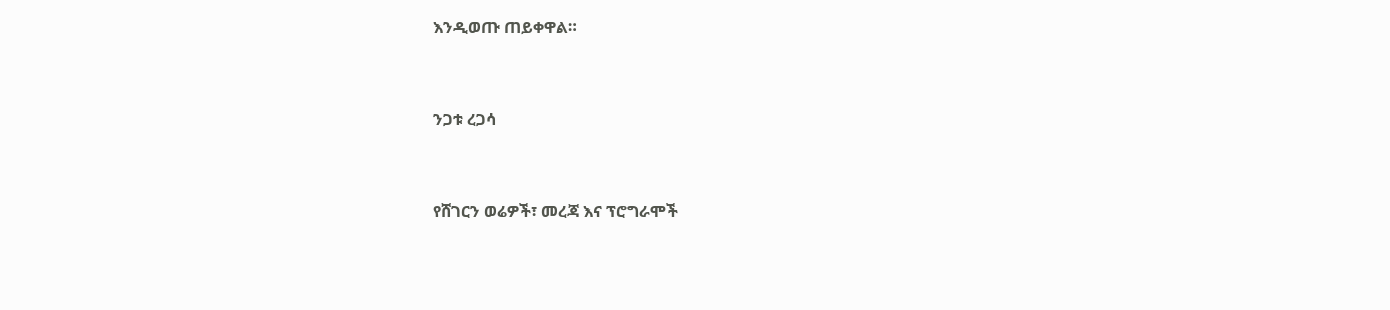እንዲወጡ ጠይቀዋል።


ንጋቱ ረጋሳ


የሸገርን ወሬዎች፣ መረጃ እና ፕሮግራሞች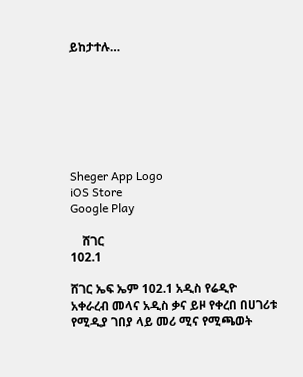ይከታተሉ…







Sheger App Logo
iOS Store
Google Play

    ሸገር
102.1

ሸገር ኤፍ ኤም 102.1 አዲስ የሬዲዮ አቀራረብ መላና አዲስ ቃና ይዞ የቀረበ በሀገሪቱ የሚዲያ ገበያ ላይ መሪ ሚና የሚጫወት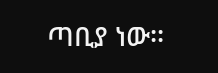ጣቢያ ነው፡፡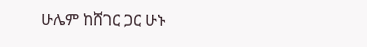ሁሌም ከሸገር ጋር ሁኑ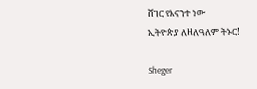ሸገር የእናንተ ነው
ኢትዮጵያ ለዘለዓለም ትኑር!

Sheger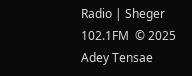Radio | Sheger 102.1FM  © 2025 Adey Tensae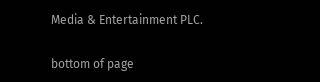Media & Entertainment PLC.

bottom of page